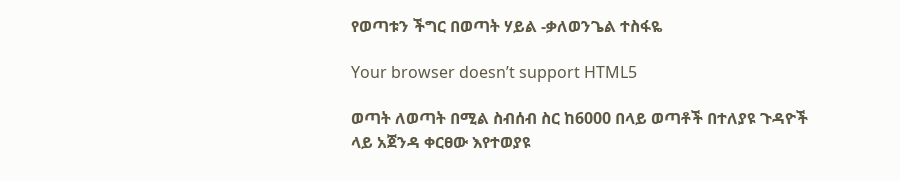የወጣቱን ችግር በወጣት ሃይል -ቃለወንጌል ተስፋዬ

Your browser doesn’t support HTML5

ወጣት ለወጣት በሚል ስብሰብ ስር ከ6000 በላይ ወጣቶች በተለያዩ ጉዳዮች ላይ አጀንዳ ቀርፀው እየተወያዩ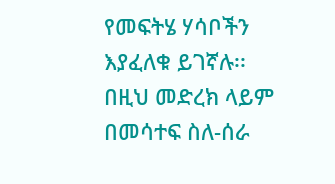የመፍትሄ ሃሳቦችን እያፈለቁ ይገኛሉ፡፡ በዚህ መድረክ ላይም በመሳተፍ ስለ-ሰራ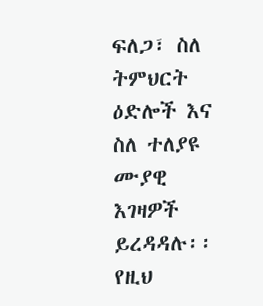ፍለጋ፣ ስለ ትምህርት ዕድሎች እና ስለ ተለያዩ ሙያዊ እገዛዎች ይረዳዳሉ፡፡ የዚህ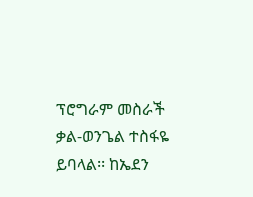ፕሮግራም መስራች ቃል-ወንጌል ተስፋዬ ይባላል፡፡ ከኤደን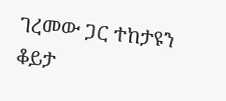ገረመው ጋር ተከታዩን ቆይታ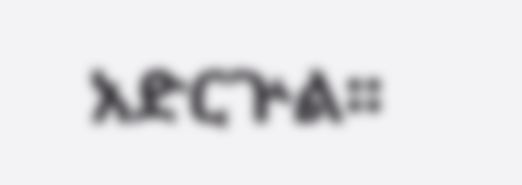አድርጕል፡፡